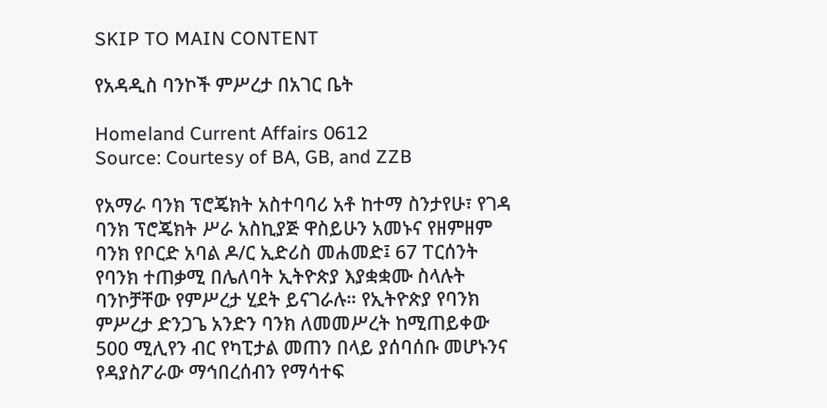SKIP TO MAIN CONTENT

የአዳዲስ ባንኮች ምሥረታ በአገር ቤት

Homeland Current Affairs 0612
Source: Courtesy of BA, GB, and ZZB

የአማራ ባንክ ፕሮጄክት አስተባባሪ አቶ ከተማ ስንታየሁ፣ የገዳ ባንክ ፕሮጄክት ሥራ አስኪያጅ ዋስይሁን አመኑና የዘምዘም ባንክ የቦርድ አባል ዶ/ር ኢድሪስ መሐመድ፤ 67 ፐርሰንት የባንክ ተጠቃሚ በሌለባት ኢትዮጵያ እያቋቋሙ ስላሉት ባንኮቻቸው የምሥረታ ሂደት ይናገራሉ። የኢትዮጵያ የባንክ ምሥረታ ድንጋጌ አንድን ባንክ ለመመሥረት ከሚጠይቀው 500 ሚሊየን ብር የካፒታል መጠን በላይ ያሰባሰቡ መሆኑንና የዳያስፖራው ማኅበረሰብን የማሳተፍ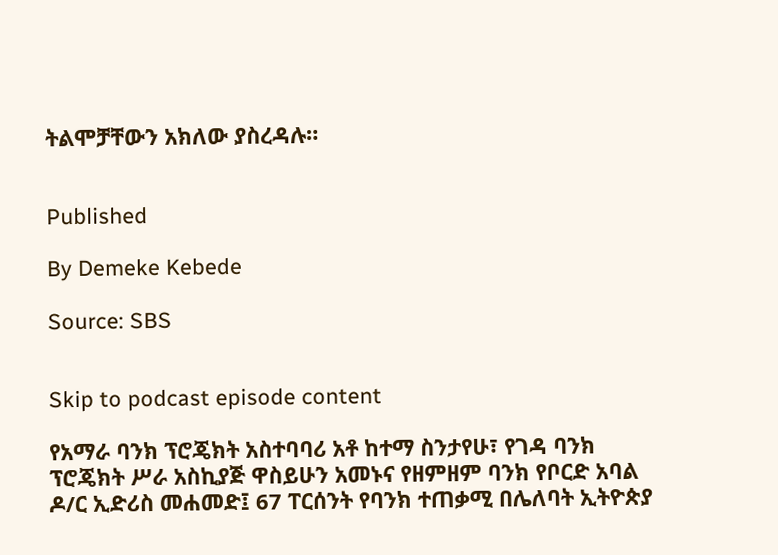ትልሞቻቸውን አክለው ያስረዳሉ።


Published

By Demeke Kebede

Source: SBS


Skip to podcast episode content

የአማራ ባንክ ፕሮጄክት አስተባባሪ አቶ ከተማ ስንታየሁ፣ የገዳ ባንክ ፕሮጄክት ሥራ አስኪያጅ ዋስይሁን አመኑና የዘምዘም ባንክ የቦርድ አባል ዶ/ር ኢድሪስ መሐመድ፤ 67 ፐርሰንት የባንክ ተጠቃሚ በሌለባት ኢትዮጵያ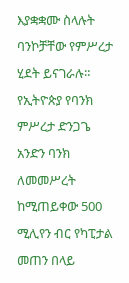እያቋቋሙ ስላሉት ባንኮቻቸው የምሥረታ ሂደት ይናገራሉ። የኢትዮጵያ የባንክ ምሥረታ ድንጋጌ አንድን ባንክ ለመመሥረት ከሚጠይቀው 500 ሚሊየን ብር የካፒታል መጠን በላይ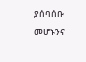ያሰባሰቡ መሆኑንና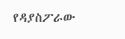የዳያስፖራው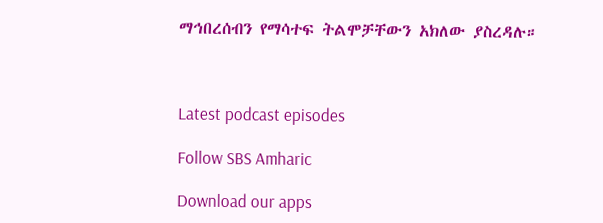ማኅበረሰብን የማሳተፍ ትልሞቻቸውን አክለው ያስረዳሉ።



Latest podcast episodes

Follow SBS Amharic

Download our apps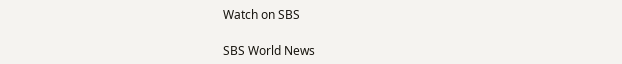Watch on SBS

SBS World News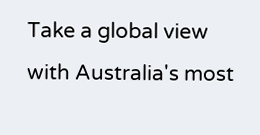Take a global view with Australia's most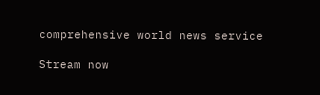comprehensive world news service

Stream now